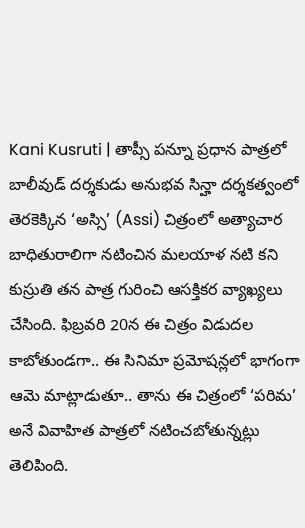Kani Kusruti | తాప్సీ పన్నూ ప్రధాన పాత్రలో బాలీవుడ్ దర్శకుడు అనుభవ సిన్హా దర్శకత్వంలో తెరకెక్కిన ‘అస్సి’ (Assi) చిత్రంలో అత్యాచార బాధితురాలిగా నటించిన మలయాళ నటి కని కుస్రుతి తన పాత్ర గురించి ఆసక్తికర వ్యాఖ్యలు చేసింది. ఫిబ్రవరి 20న ఈ చిత్రం విడుదల కాబోతుండగా.. ఈ సినిమా ప్రమోషన్లలో భాగంగా ఆమె మాట్లాడుతూ.. తాను ఈ చిత్రంలో ‘పరిమ’ అనే వివాహిత పాత్రలో నటించబోతున్నట్లు తెలిపింది.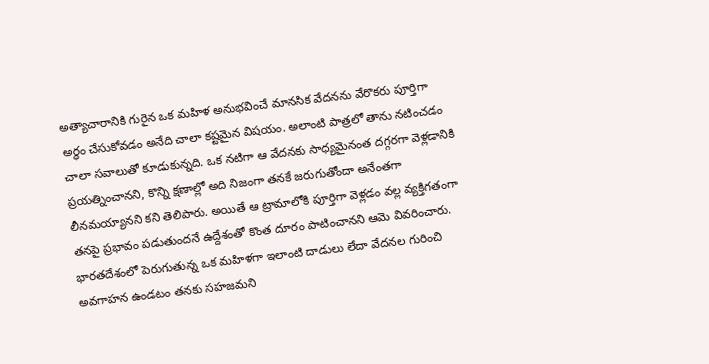అత్యాచారానికి గురైన ఒక మహిళ అనుభవించే మానసిక వేదనను వేరొకరు పూర్తిగా అర్థం చేసుకోవడం అనేది చాలా కష్టమైన విషయం. అలాంటి పాత్రలో తాను నటించడం చాలా సవాలుతో కూడుకున్నది. ఒక నటిగా ఆ వేదనకు సాధ్యమైనంత దగ్గరగా వెళ్లడానికి ప్రయత్నించానని, కొన్ని క్షణాల్లో అది నిజంగా తనకే జరుగుతోందా అనేంతగా లీనమయ్యానని కని తెలిపారు. అయితే ఆ ట్రామాలోకి పూర్తిగా వెళ్లడం వల్ల వ్యక్తిగతంగా తనపై ప్రభావం పడుతుందనే ఉద్దేశంతో కొంత దూరం పాటించానని ఆమె వివరించారు.
భారతదేశంలో పెరుగుతున్న ఒక మహిళగా ఇలాంటి దాడులు లేదా వేదనల గురించి అవగాహన ఉండటం తనకు సహజమని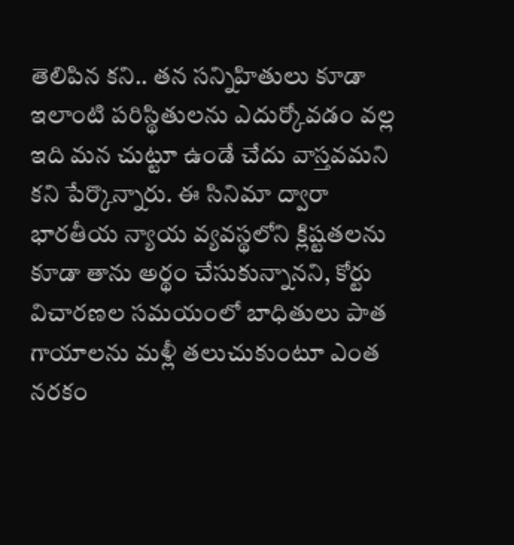తెలిపిన కని.. తన సన్నిహితులు కూడా ఇలాంటి పరిస్థితులను ఎదుర్కోవడం వల్ల ఇది మన చుట్టూ ఉండే చేదు వాస్తవమని కని పేర్కొన్నారు. ఈ సినిమా ద్వారా భారతీయ న్యాయ వ్యవస్థలోని క్లిష్టతలను కూడా తాను అర్థం చేసుకున్నానని, కోర్టు విచారణల సమయంలో బాధితులు పాత గాయాలను మళ్లీ తలుచుకుంటూ ఎంత నరకం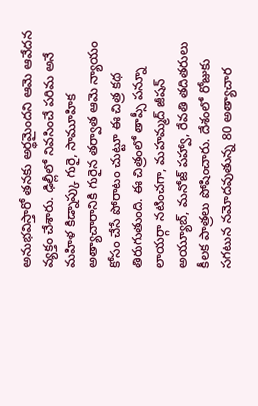అనుభవిస్తారో తనకు అర్థమైందని ఆమె ఆవేదన వ్యక్తం చేశారు. ఢిల్లీలో నివసించే పరిమ అనే మహిళ కిడ్నాప్కు గురై, సామూహిక అత్యాచారానికి గురైన తర్వాత ఆమె న్యాయం కోసం చేసే పోరాటం చుట్టూ ఈ చిత్ర కథ తిరుగుతుంది. ఈ చిత్రంలో తాప్సీ పన్నూ లాయర్గా నటించగా, మహమ్మద్ జీషన్ అయ్యూబ్, మనోజ్ పహ్వా, రేవతి తదితరులు కీలక పాత్రలు పోషించారు. దేశంలో రోజుకు సగటున నమోదవుతున్న 80 అత్యాచార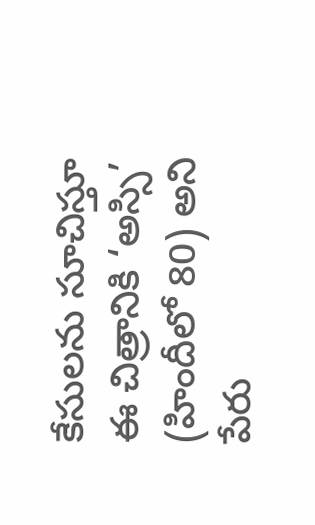కేసులను సూచిస్తూ ఈ చిత్రానికి ‘అస్సి’ (హిందీలో 80) అని పేరు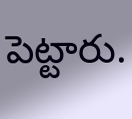పెట్టారు.